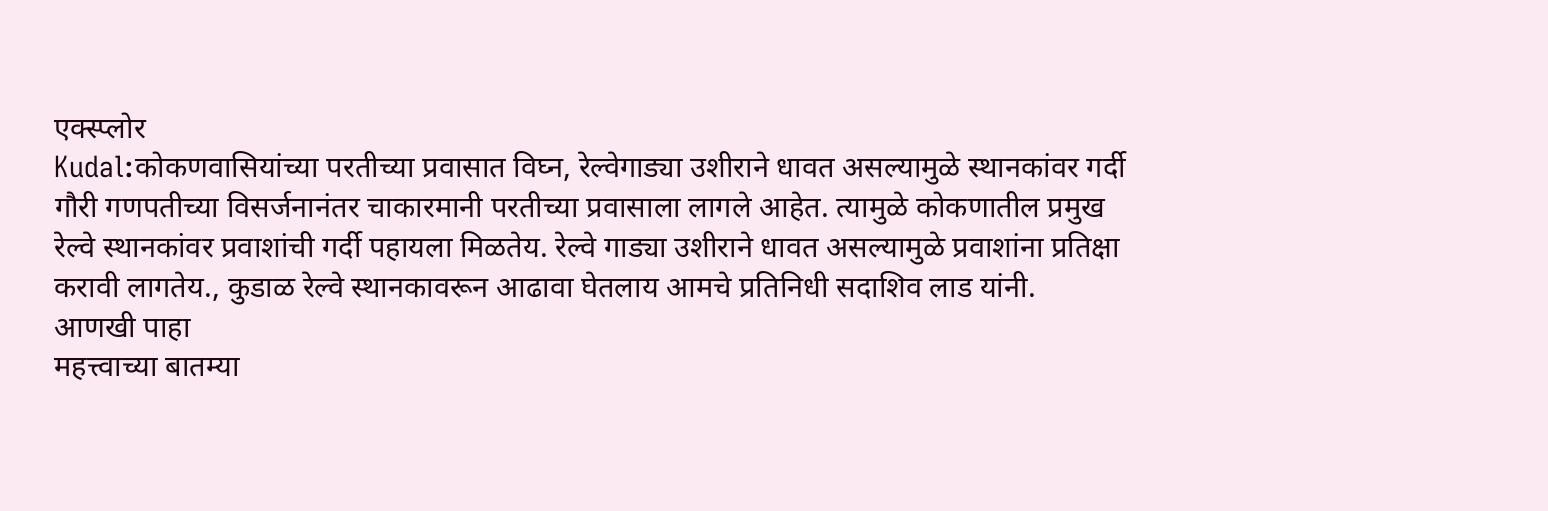एक्स्प्लोर
Kudal:कोकणवासियांच्या परतीच्या प्रवासात विघ्न, रेल्वेगाड्या उशीराने धावत असल्यामुळे स्थानकांवर गर्दी
गौरी गणपतीच्या विसर्जनानंतर चाकारमानी परतीच्या प्रवासाला लागले आहेत. त्यामुळे कोकणातील प्रमुख रेल्वे स्थानकांवर प्रवाशांची गर्दी पहायला मिळतेय. रेल्वे गाड्या उशीराने धावत असल्यामुळे प्रवाशांना प्रतिक्षा करावी लागतेय., कुडाळ रेल्वे स्थानकावरून आढावा घेतलाय आमचे प्रतिनिधी सदाशिव लाड यांनी.
आणखी पाहा
महत्त्वाच्या बातम्या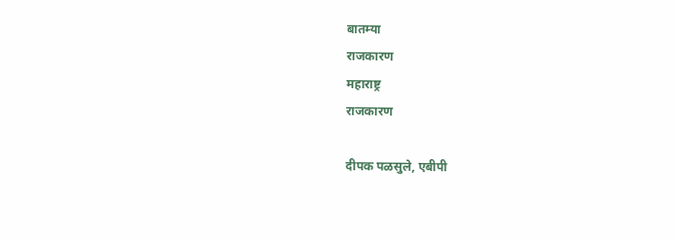बातम्या
राजकारण
महाराष्ट्र
राजकारण

दीपक पळसुले, एबीपी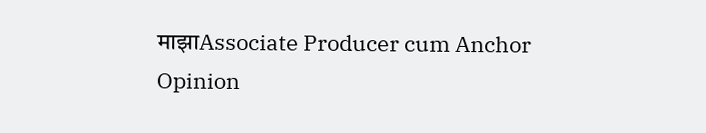माझाAssociate Producer cum Anchor
Opinion